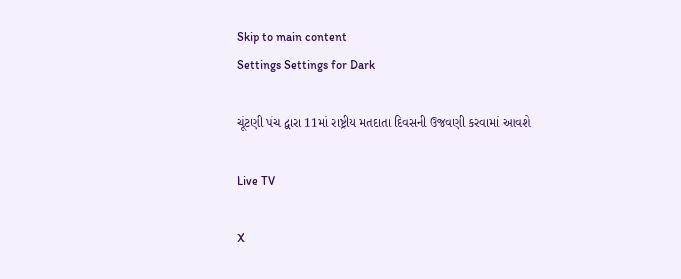Skip to main content
Settings Settings for Dark

ચૂંટણી પંચ દ્વારા 11માં રાષ્ટ્રીય મતદાતા દિવસની ઉજવણી કરવામાં આવશે

Live TV

X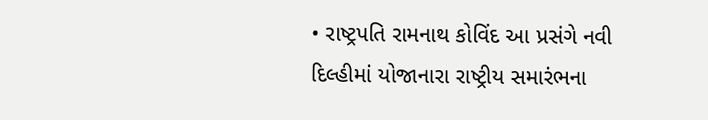• રાષ્ટ્રપતિ રામનાથ કોવિંદ આ પ્રસંગે નવી દિલ્હીમાં યોજાનારા રાષ્ટ્રીય સમારંભના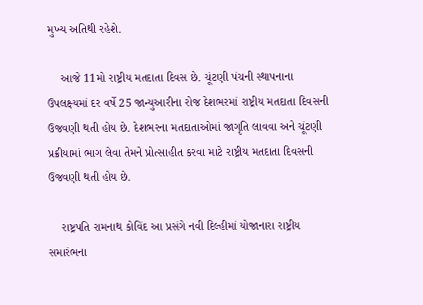મુખ્ય અતિથી રહેશે.

    આજે 11મો રાષ્ટ્રીય મતદાતા દિવસ છે. ચૂંટણી પંચની સ્થાપનાના ઉપલક્ષ્યમાં દર વર્ષે 25 જાન્યુઆરીના રોજ દેશભરમાં રાષ્ટ્રીય મતદાતા દિવસની ઉજવણી થતી હોય છે. દેશભરના મતદાતાઓમાં જાગૃતિ લાવવા અને ચૂંટણી પ્રક્રીયામાં ભાગ લેવા તેમને પ્રોત્સાહીત કરવા માટે રાષ્ટ્રીય મતદાતા દિવસની ઉજવણી થતી હોય છે.

    રાષ્ટ્રપતિ રામનાથ કોવિંદ આ પ્રસંગે નવી દિલ્હીમાં યોજાનારા રાષ્ટ્રીય સમારંભના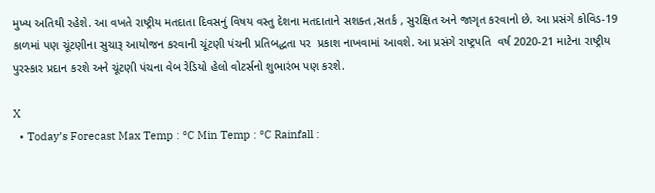મુખ્ય અતિથી રહેશે. આ વખતે રાષ્ટ્રીય મતદાતા દિવસનું વિષય વસ્તુ દેશના મતદાતાને સશક્ત ,સતર્ક , સુરક્ષિત અને જાગૃત કરવાનો છે. આ પ્રસંગે કોવિડ-19 કાળમાં પણ ચૂંટણીના સુચારૂ આયોજન કરવાની ચૂંટણી પંચની પ્રતિબદ્ધતા પર  પ્રકાશ નાખવામાં આવશે. આ પ્રસંગે રાષ્ટ્રપતિ  વર્ષ 2020-21 માટેના રાષ્ટ્રીય પુરસ્કાર પ્રદાન કરશે અને ચૂંટણી પંચના વેબ રેડિયો હેલો વોટર્સનો શુભારંભ પણ કરશે.

X
  • Today’s Forecast Max Temp : °C Min Temp : °C Rainfall :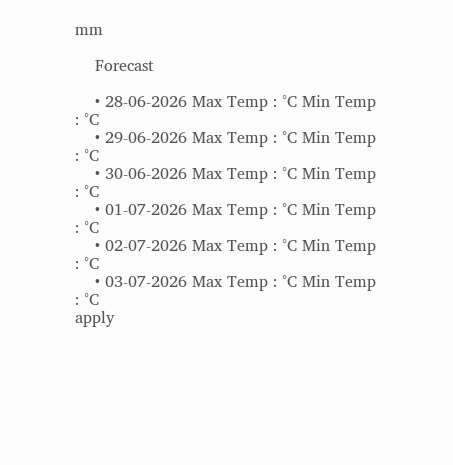mm

    Forecast

    • 28-06-2026 Max Temp : °C Min Temp : °C
    • 29-06-2026 Max Temp : °C Min Temp : °C
    • 30-06-2026 Max Temp : °C Min Temp : °C
    • 01-07-2026 Max Temp : °C Min Temp : °C
    • 02-07-2026 Max Temp : °C Min Temp : °C
    • 03-07-2026 Max Temp : °C Min Temp : °C
apply